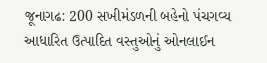જૂનાગઢ: 200 સખીમંડળની બહેનો પંચગવ્ય આધારિત ઉત્પાદિત વસ્તુઓનું ઓનલાઈન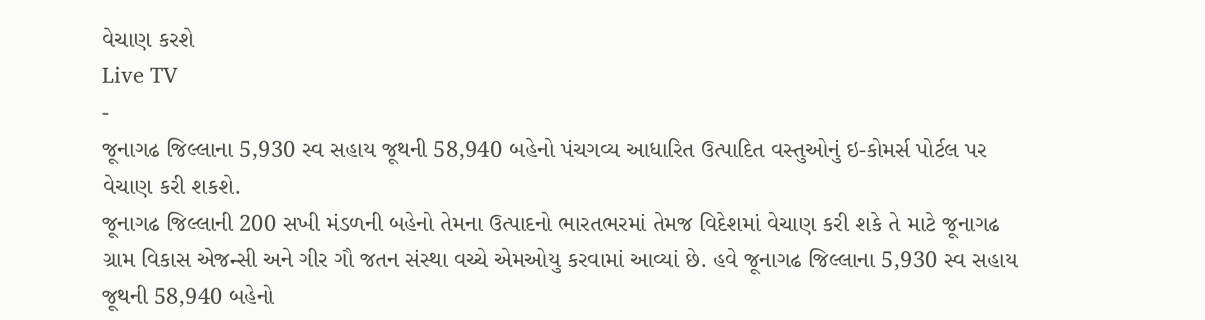વેચાણ કરશે
Live TV
-
જૂનાગઢ જિલ્લાના 5,930 સ્વ સહાય જૂથની 58,940 બહેનો પંચગવ્ય આધારિત ઉત્પાદિત વસ્તુઓનું ઇ-કોમર્સ પોર્ટલ પર વેચાણ કરી શકશે.
જૂનાગઢ જિલ્લાની 200 સખી મંડળની બહેનો તેમના ઉત્પાદનો ભારતભરમાં તેમજ વિદેશમાં વેચાણ કરી શકે તે માટે જૂનાગઢ ગ્રામ વિકાસ એજન્સી અને ગીર ગૌ જતન સંસ્થા વચ્ચે એમઓયુ કરવામાં આવ્યાં છે. હવે જૂનાગઢ જિલ્લાના 5,930 સ્વ સહાય જૂથની 58,940 બહેનો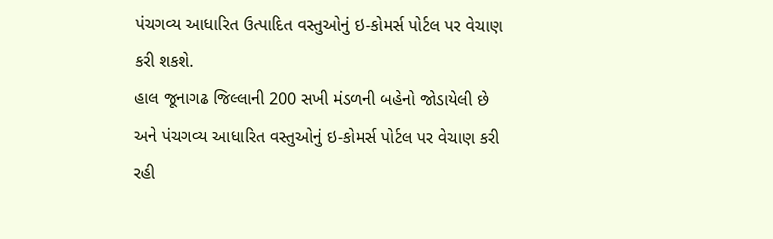પંચગવ્ય આધારિત ઉત્પાદિત વસ્તુઓનું ઇ-કોમર્સ પોર્ટલ પર વેચાણ કરી શકશે.
હાલ જૂનાગઢ જિલ્લાની 200 સખી મંડળની બહેનો જોડાયેલી છે અને પંચગવ્ય આધારિત વસ્તુઓનું ઇ-કોમર્સ પોર્ટલ પર વેચાણ કરી રહી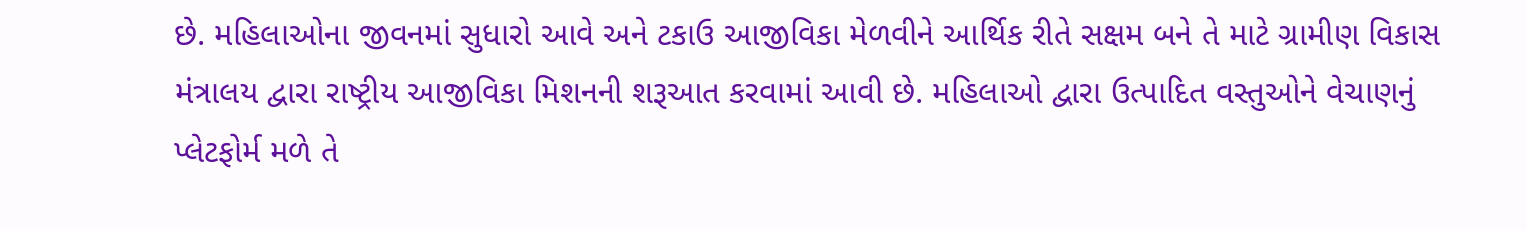છે. મહિલાઓના જીવનમાં સુધારો આવે અને ટકાઉ આજીવિકા મેળવીને આર્થિક રીતે સક્ષમ બને તે માટે ગ્રામીણ વિકાસ મંત્રાલય દ્વારા રાષ્ટ્રીય આજીવિકા મિશનની શરૂઆત કરવામાં આવી છે. મહિલાઓ દ્વારા ઉત્પાદિત વસ્તુઓને વેચાણનું પ્લેટફોર્મ મળે તે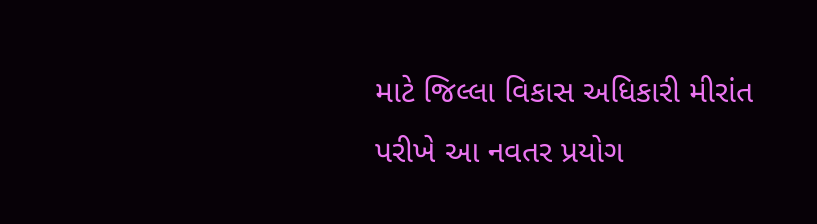માટે જિલ્લા વિકાસ અધિકારી મીરાંત પરીખે આ નવતર પ્રયોગ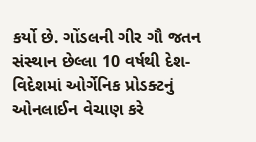કર્યો છે. ગોંડલની ગીર ગૌ જતન સંસ્થાન છેલ્લા 10 વર્ષથી દેશ-વિદેશમાં ઓર્ગેનિક પ્રોડક્ટનું ઓનલાઈન વેચાણ કરે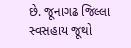છે. જૂનાગઢ જિલ્લા સ્વસહાય જૂથો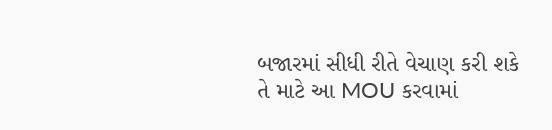બજારમાં સીધી રીતે વેચાણ કરી શકે તે માટે આ MOU કરવામાં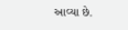આવ્યા છે.